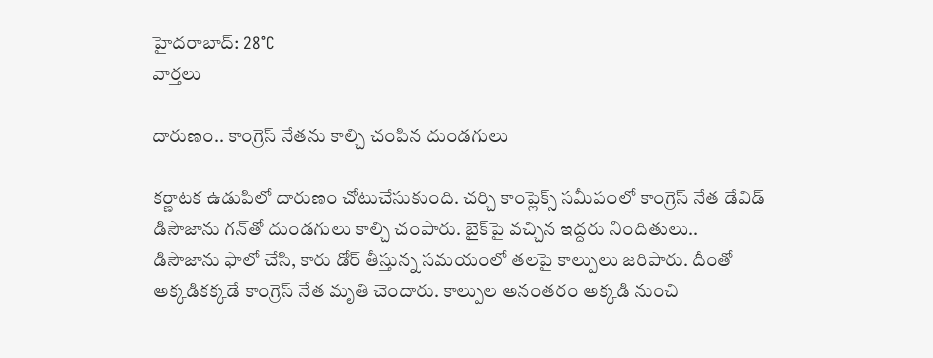హైదరాబాద్: 28°C
వార్తలు

దారుణం.. కాంగ్రెస్ నేతను కాల్చి చంపిన దుండగులు

కర్ణాటక ఉడుపిలో దారుణం చోటుచేసుకుంది. చర్చి కాంప్లెక్స్ సమీపంలో కాంగ్రెస్ నేత డేవిడ్ డిసౌజాను గన్‌తో దుండగులు కాల్చి చంపారు. బైక్‌పై వచ్చిన ఇద్దరు నిందితులు.. డిసౌజాను ఫాలో చేసి, కారు డోర్ తీస్తున్న సమయంలో తలపై కాల్పులు జరిపారు. దీంతో అక్కడికక్కడే కాంగ్రెస్ నేత మృతి చెందారు. కాల్పుల అనంతరం అక్కడి నుంచి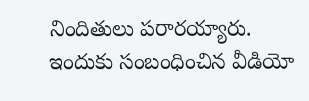నిందితులు పరారయ్యారు. ఇందుకు సంబంధించిన వీడియో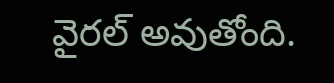వైరల్ అవుతోంది.